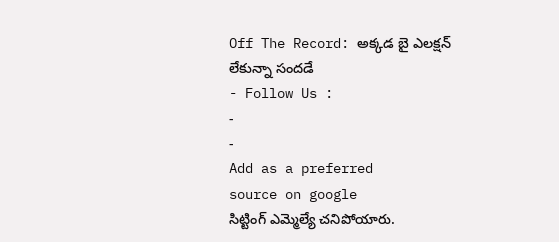Off The Record: అక్కడ బై ఎలక్షన్ లేకున్నా సందడే
- Follow Us :
-
-
Add as a preferred
source on google
సిట్టింగ్ ఎమ్మెల్యే చనిపోయారు.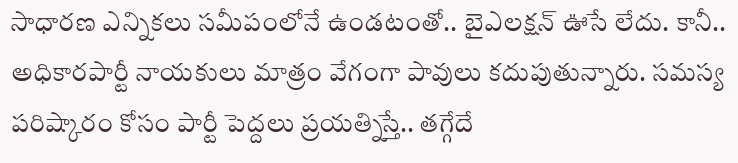సాధారణ ఎన్నికలు సమీపంలోనే ఉండటంతో.. బైఎలక్షన్ ఊసే లేదు. కానీ.. అధికారపార్టీ నాయకులు మాత్రం వేగంగా పావులు కదుపుతున్నారు. సమస్య పరిష్కారం కోసం పార్టీ పెద్దలు ప్రయత్నిస్తే.. తగ్గేదే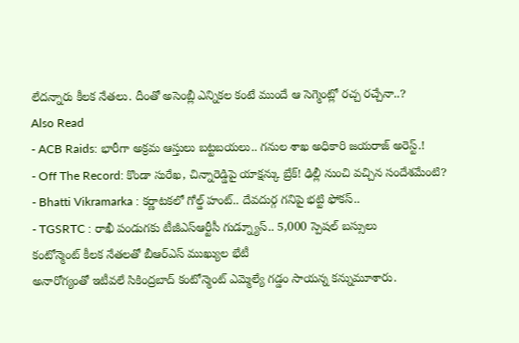లేదన్నారు కీలక నేతలు. దీంతో అసెంబ్లీ ఎన్నికల కంటే ముందే ఆ సెగ్మెంట్లో రచ్చ రచ్చేనా..?
Also Read
- ACB Raids: భారీగా అక్రమ ఆస్తులు బట్టబయలు.. గనుల శాఖ అధికారి జయరాజ్ అరెస్ట్.!
- Off The Record: కొండా సురేఖ, చిన్నారెడ్డిపై యాక్షన్కు బ్రేక్! ఢిల్లీ నుంచి వచ్చిన సందేశమేంటి?
- Bhatti Vikramarka : కర్ణాటకలో గోల్డ్ హంట్.. దేవదుర్గ గనిపై భట్టి ఫోకస్..
- TGSRTC : రాఖీ పండుగకు టీజీఎస్ఆర్టీసీ గుడ్న్యూస్.. 5,000 స్పెషల్ బస్సులు
కంటోన్మెంట్ కీలక నేతలతో బీఆర్ఎస్ ముఖ్యుల భేటీ
అనారోగ్యంతో ఇటీవలే సికింద్రబాద్ కంటోన్మెంట్ ఎమ్మెల్యే గడ్డం సాయన్న కన్నుమూశారు.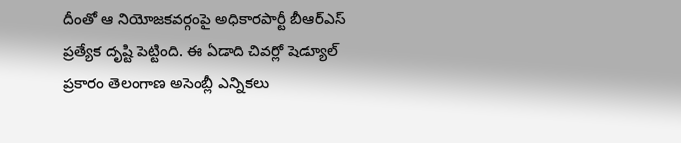దీంతో ఆ నియోజకవర్గంపై అధికారపార్టీ బీఆర్ఎస్ ప్రత్యేక దృష్టి పెట్టింది. ఈ ఏడాది చివర్లో షెడ్యూల్ ప్రకారం తెలంగాణ అసెంబ్లీ ఎన్నికలు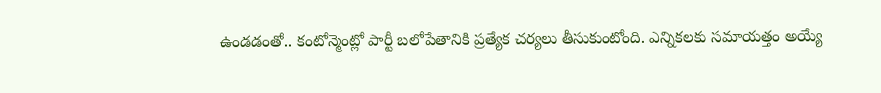ఉండడంతో.. కంటోన్మెంట్లో పార్టీ బలోపేతానికి ప్రత్యేక చర్యలు తీసుకుంటోంది. ఎన్నికలకు సమాయత్తం అయ్యే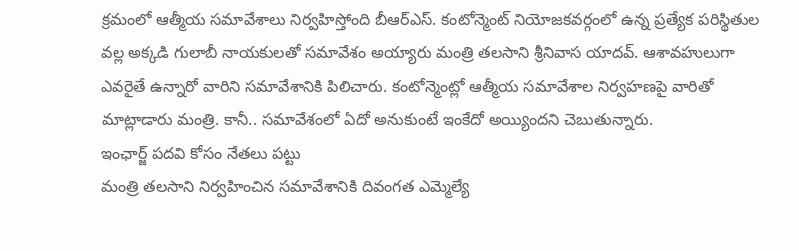క్రమంలో ఆత్మీయ సమావేశాలు నిర్వహిస్తోంది బీఆర్ఎస్. కంటోన్మెంట్ నియోజకవర్గంలో ఉన్న ప్రత్యేక పరిస్థితుల వల్ల అక్కడి గులాబీ నాయకులతో సమావేశం అయ్యారు మంత్రి తలసాని శ్రీనివాస యాదవ్. ఆశావహులుగా ఎవరైతే ఉన్నారో వారిని సమావేశానికి పిలిచారు. కంటోన్మెంట్లో ఆత్మీయ సమావేశాల నిర్వహణపై వారితో మాట్లాడారు మంత్రి. కానీ.. సమావేశంలో ఏదో అనుకుంటే ఇంకేదో అయ్యిందని చెబుతున్నారు.
ఇంఛార్జ్ పదవి కోసం నేతలు పట్టు
మంత్రి తలసాని నిర్వహించిన సమావేశానికి దివంగత ఎమ్మెల్యే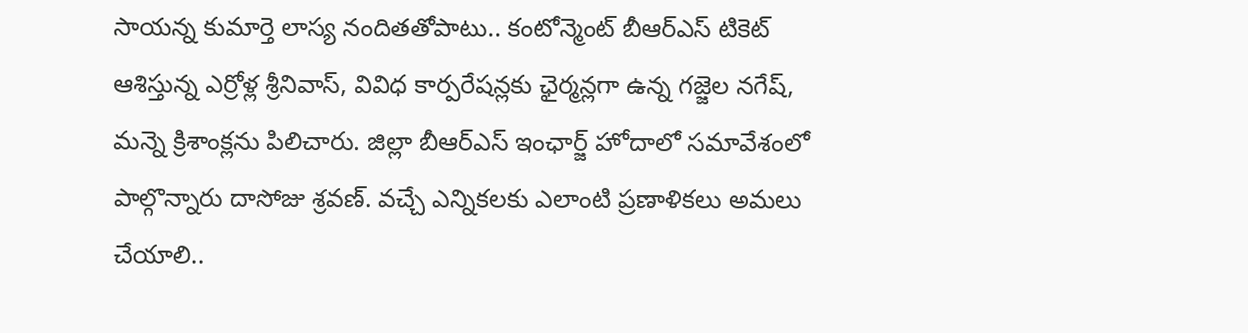సాయన్న కుమార్తె లాస్య నందితతోపాటు.. కంటోన్మెంట్ బీఆర్ఎస్ టికెట్ ఆశిస్తున్న ఎర్రోళ్ల శ్రీనివాస్, వివిధ కార్పరేషన్లకు ఛైర్మన్లగా ఉన్న గజ్జెల నగేష్, మన్నె క్రిశాంక్లను పిలిచారు. జిల్లా బీఆర్ఎస్ ఇంఛార్జ్ హోదాలో సమావేశంలో పాల్గొన్నారు దాసోజు శ్రవణ్. వచ్చే ఎన్నికలకు ఎలాంటి ప్రణాళికలు అమలు చేయాలి..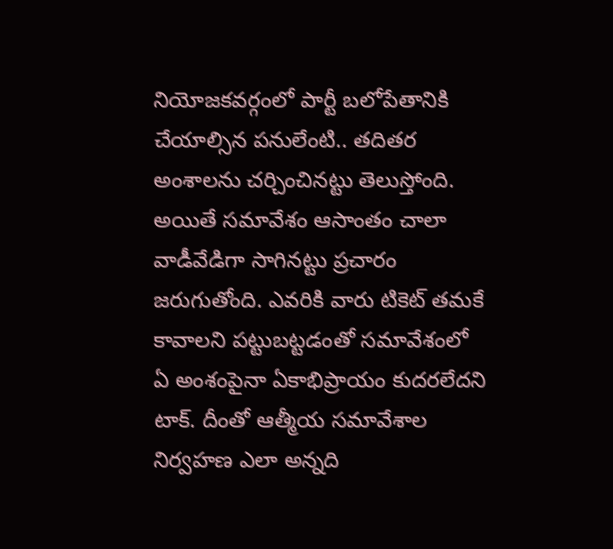నియోజకవర్గంలో పార్టీ బలోపేతానికి చేయాల్సిన పనులేంటి.. తదితర అంశాలను చర్చించినట్టు తెలుస్తోంది. అయితే సమావేశం ఆసాంతం చాలా వాడీవేడిగా సాగినట్టు ప్రచారం జరుగుతోంది. ఎవరికి వారు టికెట్ తమకే కావాలని పట్టుబట్టడంతో సమావేశంలో ఏ అంశంపైనా ఏకాభిప్రాయం కుదరలేదని టాక్. దీంతో ఆత్మీయ సమావేశాల నిర్వహణ ఎలా అన్నది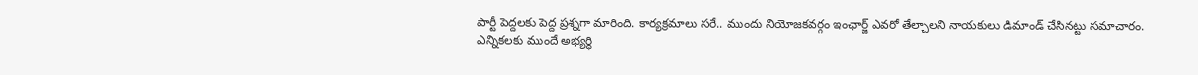పార్టీ పెద్దలకు పెద్ద ప్రశ్నగా మారింది. కార్యక్రమాలు సరే.. ముందు నియోజకవర్గం ఇంఛార్జ్ ఎవరో తేల్చాలని నాయకులు డిమాండ్ చేసినట్టు సమాచారం.
ఎన్నికలకు ముందే అభ్యర్థి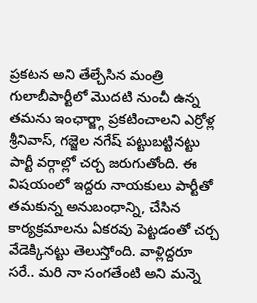ప్రకటన అని తేల్చేసిన మంత్రి
గులాబీపార్టీలో మొదటి నుంచీ ఉన్న తమను ఇంఛార్జ్గా ప్రకటించాలని ఎర్రోళ్ల శ్రీనివాస్, గజ్జెల నగేష్ పట్టుబట్టినట్టు పార్టీ వర్గాల్లో చర్చ జరుగుతోంది. ఈ విషయంలో ఇద్దరు నాయకులు పార్టీతో తమకున్న అనుబంధాన్ని, చేసిన కార్యక్రమాలను ఏకరవు పెట్టడంతో చర్చ వేడెక్కినట్టు తెలుస్తోంది. వాళ్లిద్దరూ సరే.. మరి నా సంగతేంటి అని మన్నె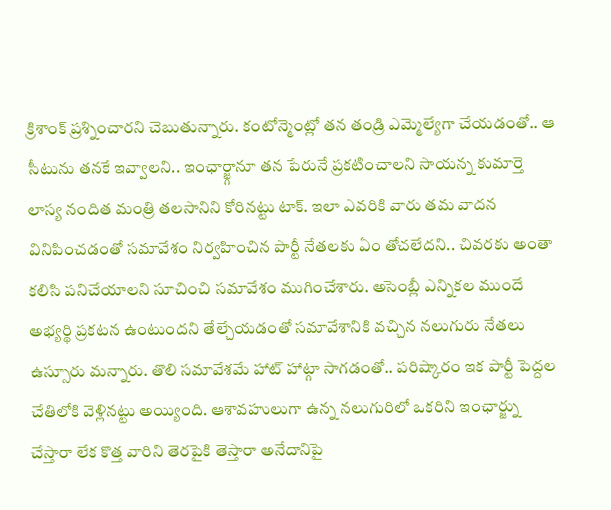క్రిశాంక్ ప్రశ్నించారని చెబుతున్నారు. కంటోన్మెంట్లో తన తండ్రి ఎమ్మెల్యేగా చేయడంతో.. ఆ సీటును తనకే ఇవ్వాలని.. ఇంఛార్జ్గానూ తన పేరునే ప్రకటించాలని సాయన్న కుమార్తె లాస్య నందిత మంత్రి తలసానిని కోరినట్టు టాక్. ఇలా ఎవరికి వారు తమ వాదన వినిపించడంతో సమావేశం నిర్వహించిన పార్టీ నేతలకు ఏం తోచలేదని.. చివరకు అంతా కలిసి పనిచేయాలని సూచించి సమావేశం ముగించేశారు. అసెంబ్లీ ఎన్నికల ముందే అభ్యర్థి ప్రకటన ఉంటుందని తేల్చేయడంతో సమావేశానికి వచ్చిన నలుగురు నేతలు ఉస్సూరు మన్నారు. తొలి సమావేశమే హాట్ హాట్గా సాగడంతో.. పరిష్కారం ఇక పార్టీ పెద్దల చేతిలోకి వెళ్లినట్టు అయ్యింది. ఆశావహులుగా ఉన్న నలుగురిలో ఒకరిని ఇంఛార్జ్ను చేస్తారా లేక కొత్త వారిని తెరపైకి తెస్తారా అనేదానిపై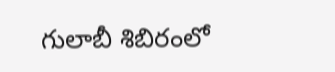గులాబీ శిబిరంలో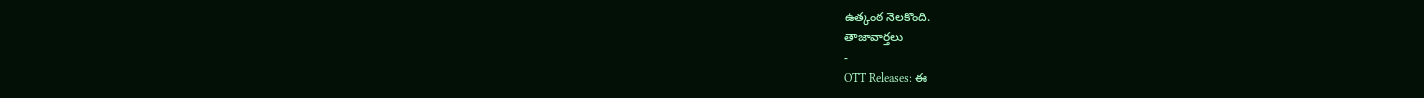ఉత్కంఠ నెలకొంది.
తాజావార్తలు
-
OTT Releases: ఈ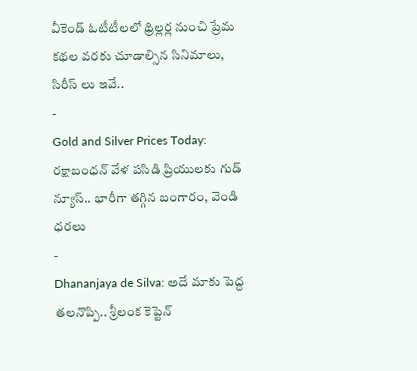వీకెండ్ ఓటీటీలలో థ్రిల్లర్ల నుంచి ప్రేమ కథల వరకు చూడాల్సిన సినిమాలు, సిరీస్ లు ఇవే..
-
Gold and Silver Prices Today: రక్షాబంధన్ వేళ పసిడి ప్రియులకు గుడ్ న్యూస్.. భారీగా తగ్గిన బంగారం, వెండి ధరలు
-
Dhananjaya de Silva: అదే మాకు పెద్ద తలనొప్పి.. శ్రీలంక కెప్టెన్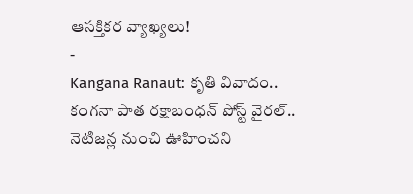ఆసక్తికర వ్యాఖ్యలు!
-
Kangana Ranaut: కృతి వివాదం.. కంగనా పాత రక్షాబంధన్ పోస్ట్ వైరల్.. నెటిజన్ల నుంచి ఊహించని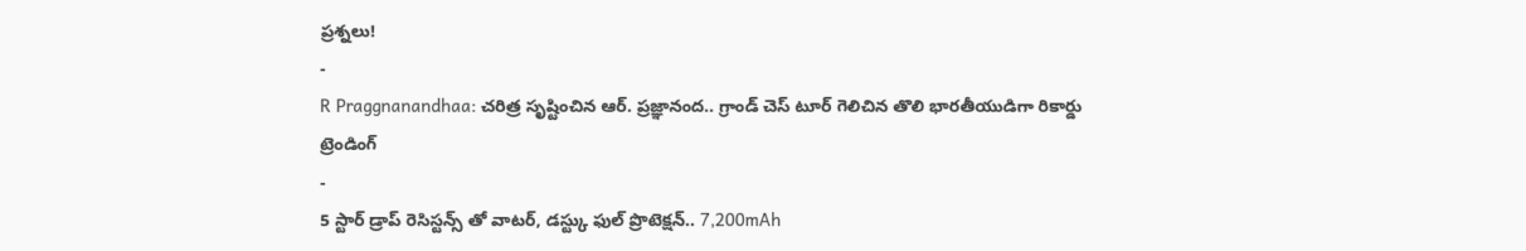ప్రశ్నలు!
-
R Praggnanandhaa: చరిత్ర సృష్టించిన ఆర్. ప్రజ్ఞానంద.. గ్రాండ్ చెస్ టూర్ గెలిచిన తొలి భారతీయుడిగా రికార్డు
ట్రెండింగ్
-
5 స్టార్ డ్రాప్ రెసిస్టన్స్ తో వాటర్, డస్ట్కు ఫుల్ ప్రొటెక్షన్.. 7,200mAh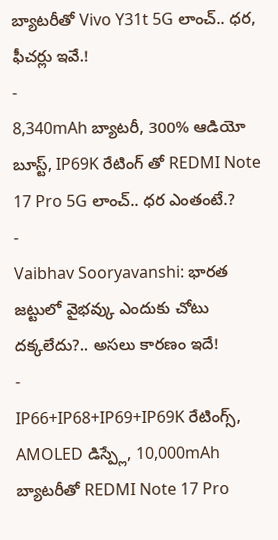బ్యాటరీతో Vivo Y31t 5G లాంచ్.. ధర, ఫీచర్లు ఇవే.!
-
8,340mAh బ్యాటరీ, 300% ఆడియో బూస్ట్, IP69K రేటింగ్ తో REDMI Note 17 Pro 5G లాంచ్.. ధర ఎంతంటే.?
-
Vaibhav Sooryavanshi: భారత జట్టులో వైభవ్కు ఎందుకు చోటు దక్కలేదు?.. అసలు కారణం ఇదే!
-
IP66+IP68+IP69+IP69K రేటింగ్స్, AMOLED డిస్ప్లే, 10,000mAh బ్యాటరీతో REDMI Note 17 Pro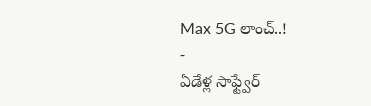Max 5G లాంచ్..!
-
ఏడేళ్ల సాఫ్ట్వేర్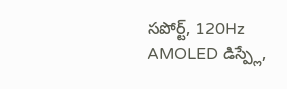సపోర్ట్, 120Hz AMOLED డిస్ప్లే,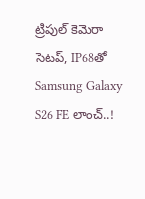ట్రిపుల్ కెమెరా సెటప్, IP68తో Samsung Galaxy S26 FE లాంచ్..!